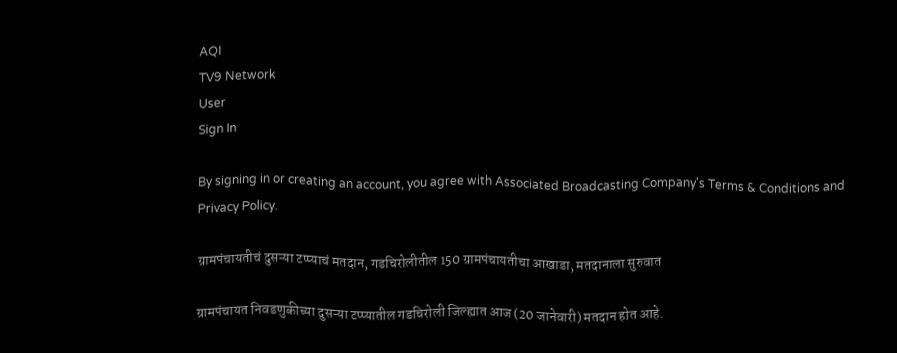AQI
TV9 Network
User
Sign In

By signing in or creating an account, you agree with Associated Broadcasting Company's Terms & Conditions and Privacy Policy.

ग्रामपंचायतीचं दुसऱ्या टप्प्याचं मतदान, गडचिरोलीतील 150 ग्रामपंचायतीचा आखाडा, मतदानाला सुरुवात

ग्रामपंचायत निवडणुकीच्या दुसऱ्या टप्प्यातील गडचिरोली जिल्ह्यात आज (20 जानेवारी) मतदान होत आहे.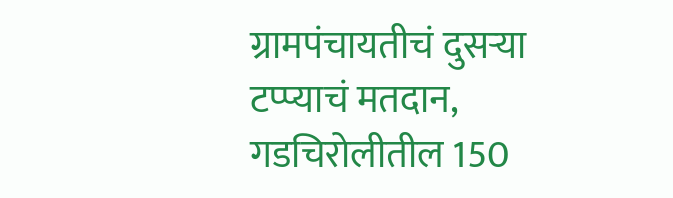ग्रामपंचायतीचं दुसऱ्या टप्प्याचं मतदान, गडचिरोलीतील 150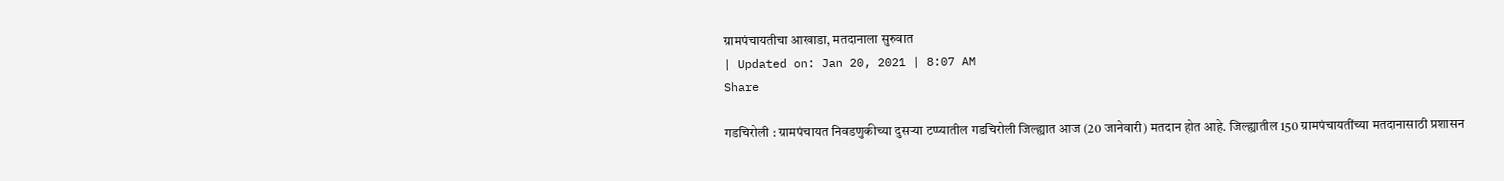ग्रामपंचायतीचा आखाडा, मतदानाला सुरुवात
| Updated on: Jan 20, 2021 | 8:07 AM
Share

गडचिरोली : ग्रामपंचायत निवडणुकीच्या दुसऱ्या टप्प्यातील गडचिरोली जिल्ह्यात आज (20 जानेवारी) मतदान होत आहे. जिल्ह्यातील 150 ग्रामपंचायतींच्या मतदानासाठी प्रशासन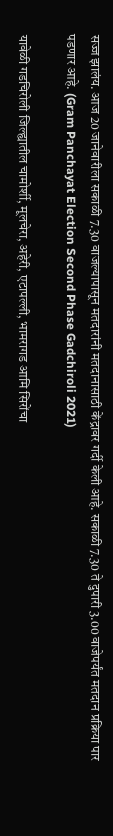सज्ज झालंय. आज 20 जानेवारीला सकाळी 7.30 वाजल्यापासून मतदारांनी मतदानासाठी केंद्रावर गर्दी केली आहे. सकाळी 7.30 ते दुपारी 3.00 वाजेपर्यंत मतदान प्रक्रिया पार पडणार आहे. (Gram Panchayat Election Second Phase Gadchiroli 2021)

यावेळी गडचिरोली जिल्ह्यातील चामोर्शी, मूलचेरा, अहेरी, एटापल्ली, भामरागड आमि सिरोंचा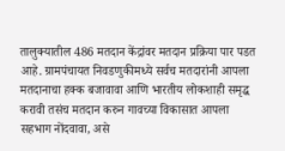तालुक्यातील 486 मतदान केंद्रांवर मतदान प्रक्रिया पार पडत आहे. ग्रामपंचायत निवडणुकीमध्ये सर्वच मतदारांनी आपला मतदानाचा हक्क बजावावा आणि भारतीय लोकशाही समृद्ध करावी तसंच मतदान करुन गावच्या विकासात आपला सहभाग नोंदवावा, असे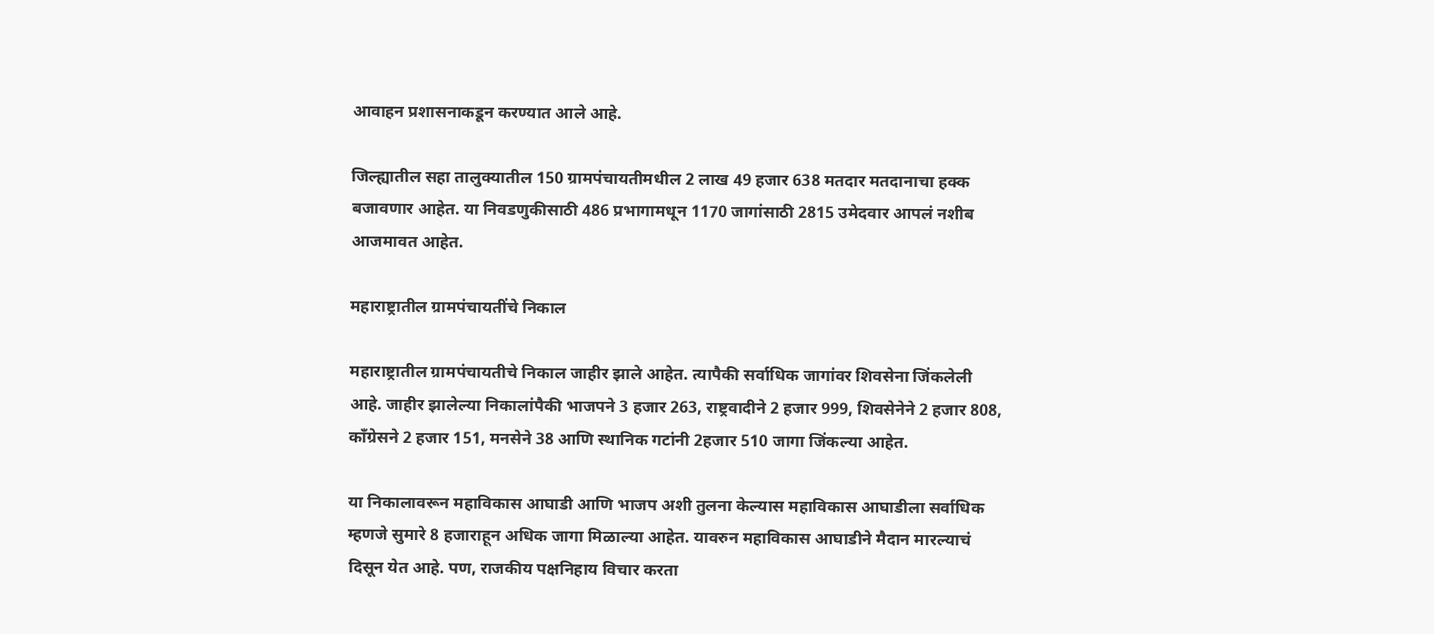आवाहन प्रशासनाकडून करण्यात आले आहे.

जिल्ह्यातील सहा तालुक्यातील 150 ग्रामपंचायतीमधील 2 लाख 49 हजार 638 मतदार मतदानाचा हक्क बजावणार आहेत. या निवडणुकीसाठी 486 प्रभागामधून 1170 जागांसाठी 2815 उमेदवार आपलं नशीब आजमावत आहेत.

महाराष्ट्रातील ग्रामपंचायतींचे निकाल

महाराष्ट्रातील ग्रामपंचायतीचे निकाल जाहीर झाले आहेत. त्यापैकी सर्वाधिक जागांवर शिवसेना जिंकलेली आहे. जाहीर झालेल्या निकालांपैकी भाजपने 3 हजार 263, राष्ट्रवादीने 2 हजार 999, शिवसेनेने 2 हजार 808, काँग्रेसने 2 हजार 151, मनसेने 38 आणि स्थानिक गटांनी 2हजार 510 जागा जिंकल्या आहेत.

या निकालावरून महाविकास आघाडी आणि भाजप अशी तुलना केल्यास महाविकास आघाडीला सर्वाधिक म्हणजे सुमारे 8 हजाराहून अधिक जागा मिळाल्या आहेत. यावरुन महाविकास आघाडीने मैदान मारल्याचं दिसून येत आहे. पण, राजकीय पक्षनिहाय विचार करता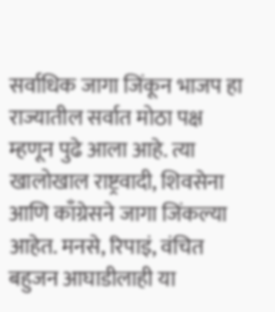सर्वाधिक जागा जिंकून भाजप हा राज्यातील सर्वात मोठा पक्ष म्हणून पुढे आला आहे. त्या खालोखाल राष्ट्रवादी, शिवसेना आणि काँग्रेसने जागा जिंकल्या आहेत. मनसे, रिपाइं, वंचित बहुजन आघाडीलाही या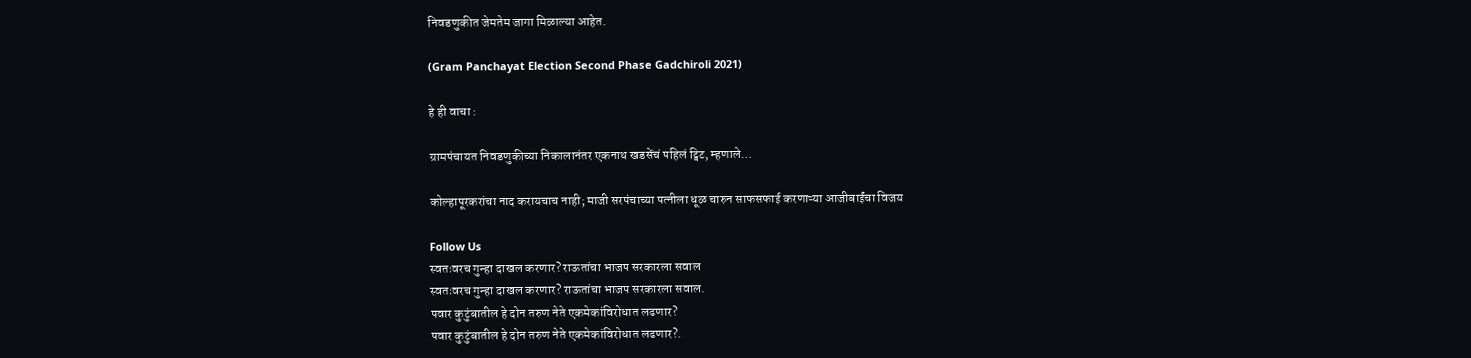निवडणुकीत जेमतेम जागा मिळाल्या आहेत.

(Gram Panchayat Election Second Phase Gadchiroli 2021)

हे ही वाचा :

ग्रामपंचायत निवडणुकीच्या निकालानंतर एकनाथ खडसेंचं पहिलं ट्विट, म्हणाले…

कोल्हापूरकरांचा नाद करायचाच नाही; माजी सरपंचाच्या पत्नीला धूळ चारुन साफसफाई करणाऱ्या आजीबाईंचा विजय

Follow Us
स्वतःवरच गुन्हा दाखल करणार? राऊतांचा भाजप सरकारला सवाल
स्वतःवरच गुन्हा दाखल करणार? राऊतांचा भाजप सरकारला सवाल.
पवार कुटुंबातील हे दोन तरुण नेते एकमेकांविरोधात लढणार?
पवार कुटुंबातील हे दोन तरुण नेते एकमेकांविरोधात लढणार?.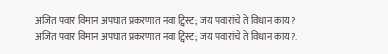अजित पवार विमान अपघात प्रकरणात नवा ट्विस्ट; जय पवारांचे ते विधान काय?
अजित पवार विमान अपघात प्रकरणात नवा ट्विस्ट; जय पवारांचे ते विधान काय?.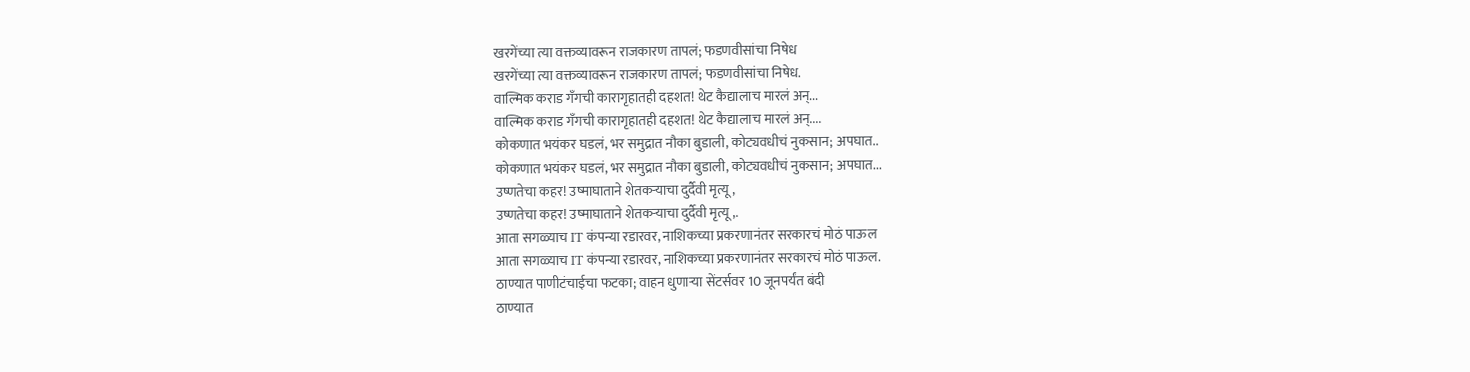खरगेंच्या त्या वक्तव्यावरून राजकारण तापलं; फडणवीसांचा निषेध
खरगेंच्या त्या वक्तव्यावरून राजकारण तापलं; फडणवीसांचा निषेध.
वाल्मिक कराड गँगची कारागृहातही दहशत! थेट कैद्यालाच मारलं अन्...
वाल्मिक कराड गँगची कारागृहातही दहशत! थेट कैद्यालाच मारलं अन्....
कोकणात भयंकर घडलं, भर समुद्रात नौका बुडाली, कोट्यवधीचं नुकसान; अपघात..
कोकणात भयंकर घडलं, भर समुद्रात नौका बुडाली, कोट्यवधीचं नुकसान; अपघात...
उष्णतेचा कहर! उष्माघाताने शेतकऱ्याचा दुर्दैवी मृत्यू,
उष्णतेचा कहर! उष्माघाताने शेतकऱ्याचा दुर्दैवी मृत्यू,.
आता सगळ्याच IT कंपन्या रडारवर, नाशिकच्या प्रकरणानंतर सरकारचं मोठं पाऊल
आता सगळ्याच IT कंपन्या रडारवर, नाशिकच्या प्रकरणानंतर सरकारचं मोठं पाऊल.
ठाण्यात पाणीटंचाईचा फटका; वाहन धुणाऱ्या सेंटर्सवर 10 जूनपर्यंत बंदी
ठाण्यात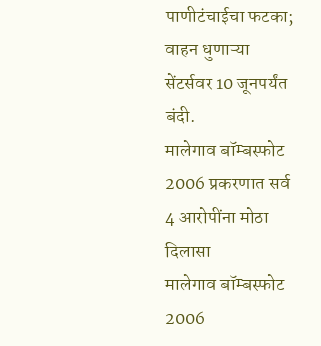पाणीटंचाईचा फटका; वाहन धुणाऱ्या सेंटर्सवर 10 जूनपर्यंत बंदी.
मालेगाव बॉम्बस्फोट 2006 प्रकरणात सर्व 4 आरोपींना मोठा दिलासा
मालेगाव बॉम्बस्फोट 2006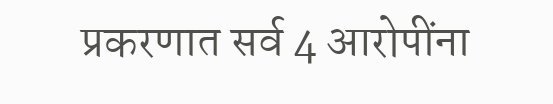प्रकरणात सर्व 4 आरोपींना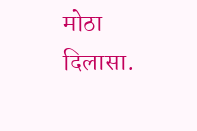मोठा दिलासा.